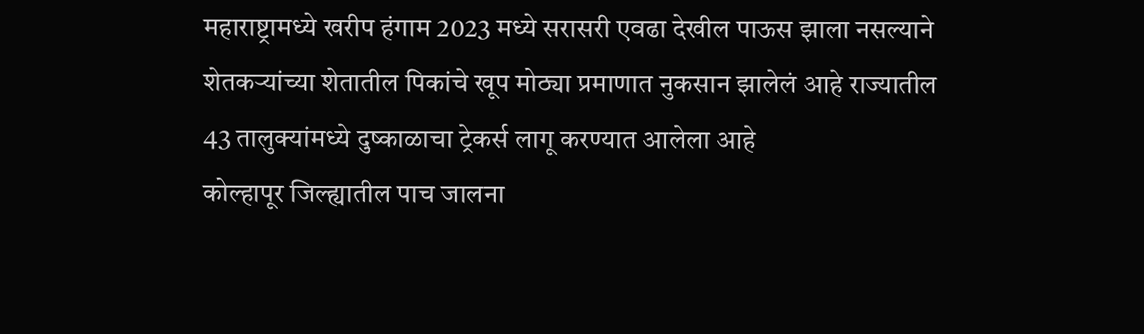महाराष्ट्रामध्ये खरीप हंगाम 2023 मध्ये सरासरी एवढा देखील पाऊस झाला नसल्याने शेतकऱ्यांच्या शेतातील पिकांचे खूप मोठ्या प्रमाणात नुकसान झालेलं आहे राज्यातील 43 तालुक्यांमध्ये दुष्काळाचा ट्रेकर्स लागू करण्यात आलेला आहे
कोल्हापूर जिल्ह्यातील पाच जालना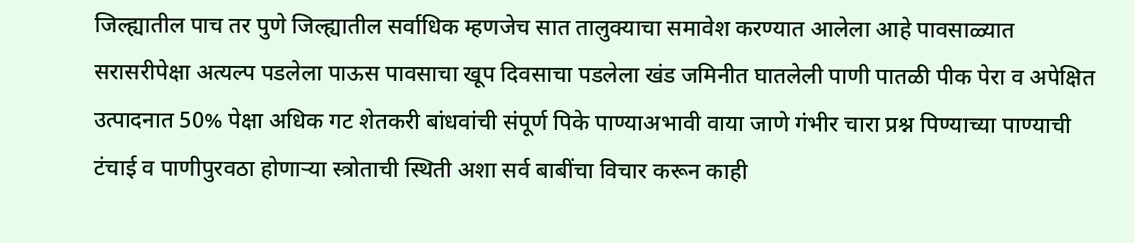जिल्ह्यातील पाच तर पुणे जिल्ह्यातील सर्वाधिक म्हणजेच सात तालुक्याचा समावेश करण्यात आलेला आहे पावसाळ्यात सरासरीपेक्षा अत्यल्प पडलेला पाऊस पावसाचा खूप दिवसाचा पडलेला खंड जमिनीत घातलेली पाणी पातळी पीक पेरा व अपेक्षित उत्पादनात 50% पेक्षा अधिक गट शेतकरी बांधवांची संपूर्ण पिके पाण्याअभावी वाया जाणे गंभीर चारा प्रश्न पिण्याच्या पाण्याची टंचाई व पाणीपुरवठा होणाऱ्या स्त्रोताची स्थिती अशा सर्व बाबींचा विचार करून काही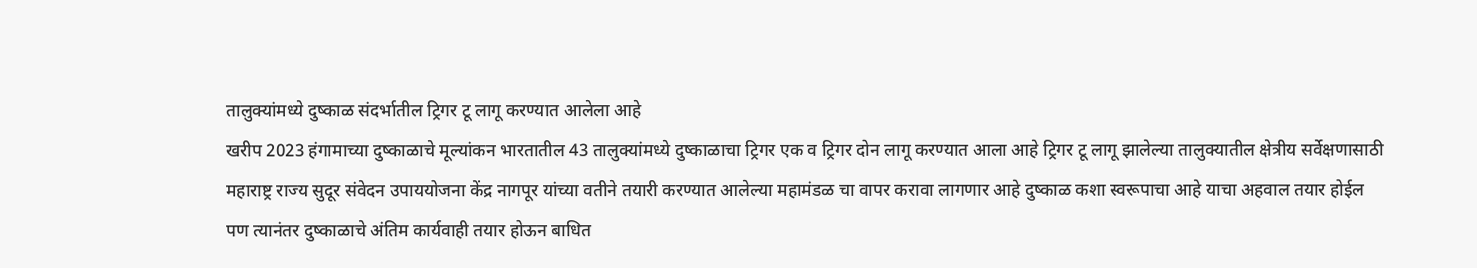तालुक्यांमध्ये दुष्काळ संदर्भातील ट्रिगर टू लागू करण्यात आलेला आहे
खरीप 2023 हंगामाच्या दुष्काळाचे मूल्यांकन भारतातील 43 तालुक्यांमध्ये दुष्काळाचा ट्रिगर एक व ट्रिगर दोन लागू करण्यात आला आहे ट्रिगर टू लागू झालेल्या तालुक्यातील क्षेत्रीय सर्वेक्षणासाठी महाराष्ट्र राज्य सुदूर संवेदन उपाययोजना केंद्र नागपूर यांच्या वतीने तयारी करण्यात आलेल्या महामंडळ चा वापर करावा लागणार आहे दुष्काळ कशा स्वरूपाचा आहे याचा अहवाल तयार होईल पण त्यानंतर दुष्काळाचे अंतिम कार्यवाही तयार होऊन बाधित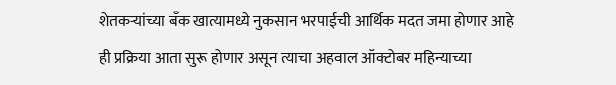शेतकऱ्यांच्या बँक खात्यामध्ये नुकसान भरपाईची आर्थिक मदत जमा होणार आहे
ही प्रक्रिया आता सुरू होणार असून त्याचा अहवाल ऑक्टोबर महिन्याच्या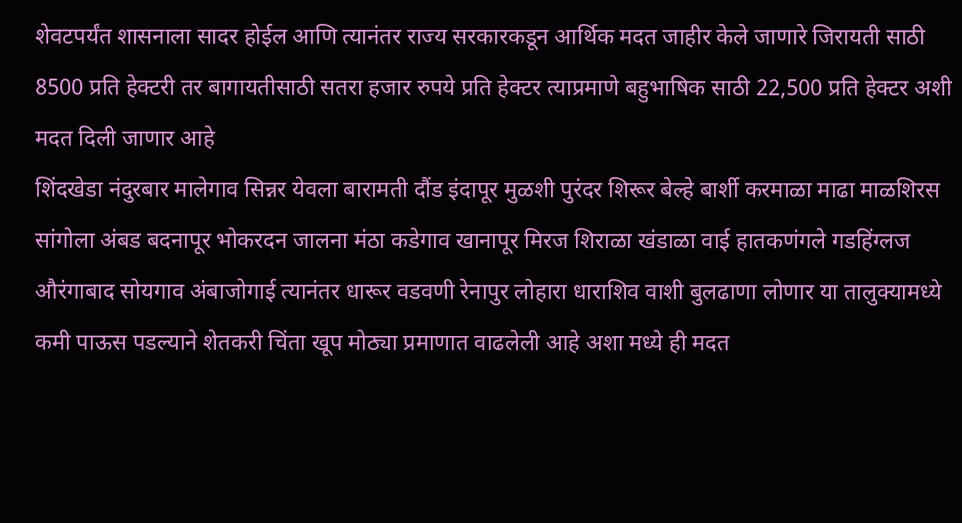शेवटपर्यंत शासनाला सादर होईल आणि त्यानंतर राज्य सरकारकडून आर्थिक मदत जाहीर केले जाणारे जिरायती साठी 8500 प्रति हेक्टरी तर बागायतीसाठी सतरा हजार रुपये प्रति हेक्टर त्याप्रमाणे बहुभाषिक साठी 22,500 प्रति हेक्टर अशी मदत दिली जाणार आहे
शिंदखेडा नंदुरबार मालेगाव सिन्नर येवला बारामती दौंड इंदापूर मुळशी पुरंदर शिरूर बेल्हे बार्शी करमाळा माढा माळशिरस सांगोला अंबड बदनापूर भोकरदन जालना मंठा कडेगाव खानापूर मिरज शिराळा खंडाळा वाई हातकणंगले गडहिंग्लज औरंगाबाद सोयगाव अंबाजोगाई त्यानंतर धारूर वडवणी रेनापुर लोहारा धाराशिव वाशी बुलढाणा लोणार या तालुक्यामध्ये कमी पाऊस पडल्याने शेतकरी चिंता खूप मोठ्या प्रमाणात वाढलेली आहे अशा मध्ये ही मदत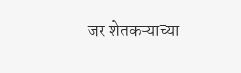जर शेतकऱ्याच्या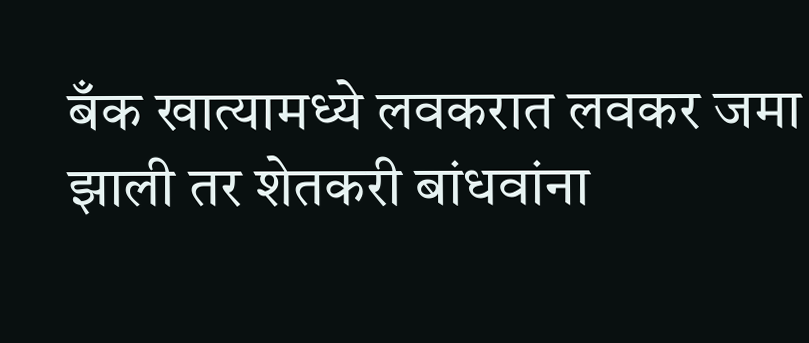बँक खात्यामध्ये लवकरात लवकर जमा झाली तर शेतकरी बांधवांना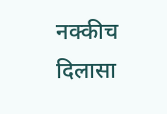नक्कीच दिलासा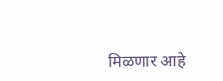मिळणार आहे